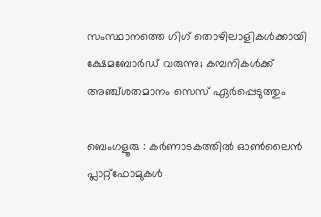സംസ്ഥാനത്തെ ഗിഗ് തൊഴിലാളികൾക്കായി ക്ഷേമബോർഡ് വരുന്നു; കമ്പനികൾക്ക് അഞ്ച്ശതമാനം സെസ് ഏർപ്പെടുത്തും

ബെംഗളൂരു : കർണാടകത്തിൽ ഓൺലൈൻ പ്ലാറ്റ്‌ഫോമുകൾ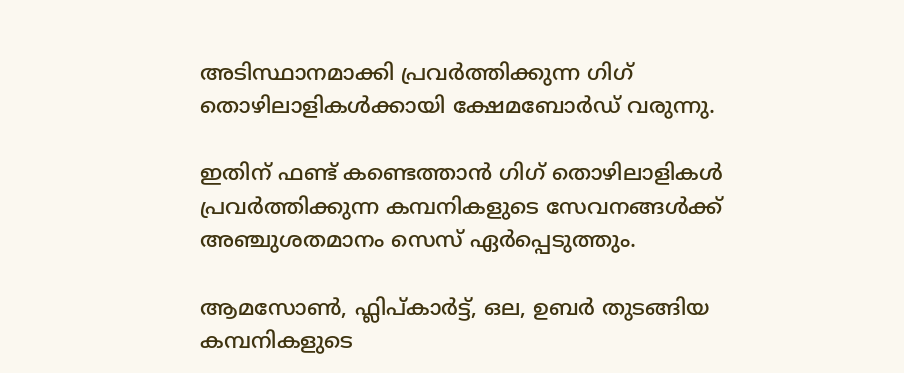അടിസ്ഥാനമാക്കി പ്രവർത്തിക്കുന്ന ഗിഗ് തൊഴിലാളികൾക്കായി ക്ഷേമബോർഡ് വരുന്നു.

ഇതിന് ഫണ്ട് കണ്ടെത്താൻ ഗിഗ് തൊഴിലാളികൾ പ്രവർത്തിക്കുന്ന കമ്പനികളുടെ സേവനങ്ങൾക്ക് അഞ്ചുശതമാനം സെസ് ഏർപ്പെടുത്തും.

ആമസോൺ, ഫ്ലിപ്കാർട്ട്, ഒല, ഉബർ തുടങ്ങിയ കമ്പനികളുടെ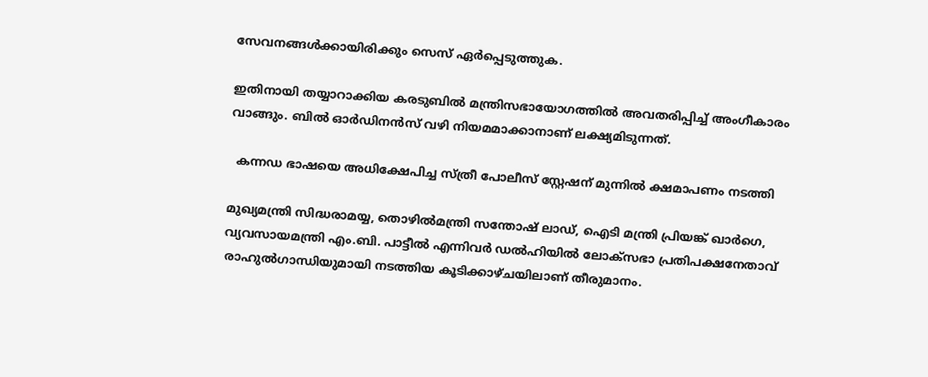സേവനങ്ങൾക്കായിരിക്കും സെസ് ഏർപ്പെടുത്തുക.

ഇതിനായി തയ്യാറാക്കിയ കരടുബിൽ മന്ത്രിസഭായോഗത്തിൽ അവതരിപ്പിച്ച് അംഗീകാരം വാങ്ങും. ബിൽ ഓർഡിനൻസ് വഴി നിയമമാക്കാനാണ് ലക്ഷ്യമിടുന്നത്.

  കന്നഡ ഭാഷയെ അധിക്ഷേപിച്ച സ്ത്രീ പോലീസ് സ്റ്റേഷന് മുന്നിൽ ക്ഷമാപണം നടത്തി

മുഖ്യമന്ത്രി സിദ്ധരാമയ്യ, തൊഴിൽമന്ത്രി സന്തോഷ് ലാഡ്, ഐടി മന്ത്രി പ്രിയങ്ക് ഖാർഗെ, വ്യവസായമന്ത്രി എം.ബി. പാട്ടീൽ എന്നിവർ ഡൽഹിയിൽ ലോക്‌സഭാ പ്രതിപക്ഷനേതാവ് രാഹുൽഗാന്ധിയുമായി നടത്തിയ കൂടിക്കാഴ്ചയിലാണ് തീരുമാനം.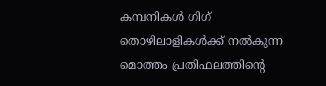കമ്പനികൾ ഗിഗ് തൊഴിലാളികൾക്ക് നൽകുന്ന മൊത്തം പ്രതിഫലത്തിന്റെ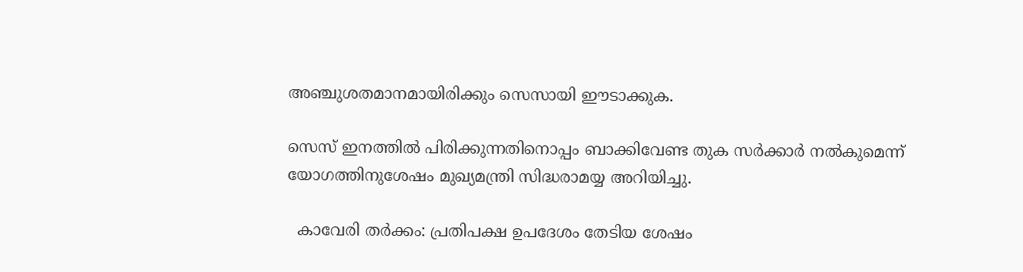അഞ്ചുശതമാനമായിരിക്കും സെസായി ഈടാക്കുക.

സെസ് ഇനത്തിൽ പിരിക്കുന്നതിനൊപ്പം ബാക്കിവേണ്ട തുക സർക്കാർ നൽകുമെന്ന് യോഗത്തിനുശേഷം മുഖ്യമന്ത്രി സിദ്ധരാമയ്യ അറിയിച്ചു.

  കാവേരി തർക്കം: പ്രതിപക്ഷ ഉപദേശം തേടിയ ശേഷം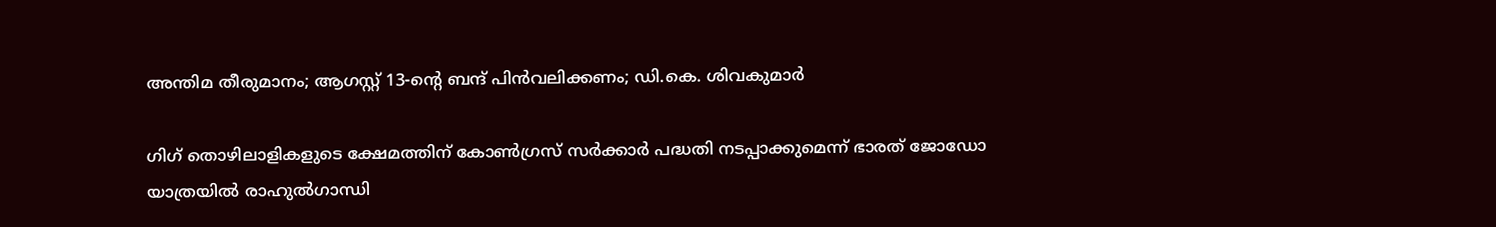അന്തിമ തീരുമാനം; ആഗസ്റ്റ് 13-ന്റെ ബന്ദ് പിൻവലിക്കണം; ഡി.കെ. ശിവകുമാർ

ഗിഗ് തൊഴിലാളികളുടെ ക്ഷേമത്തിന് കോൺഗ്രസ് സർക്കാർ പദ്ധതി നടപ്പാക്കുമെന്ന് ഭാരത് ജോഡോ യാത്രയിൽ രാഹുൽഗാന്ധി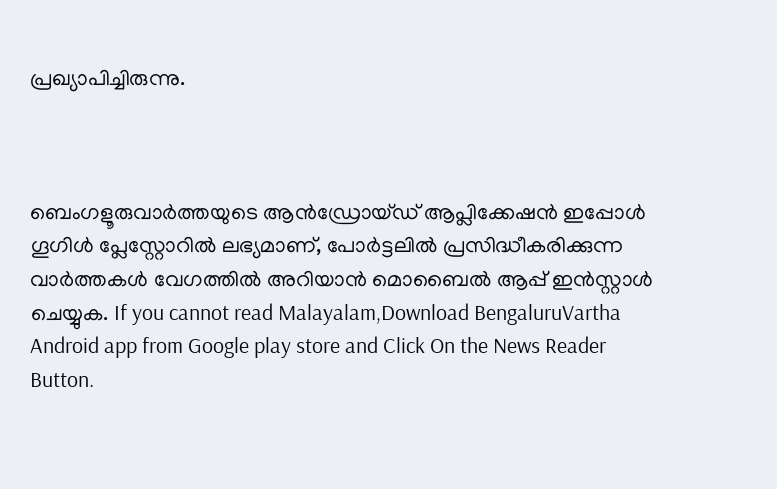പ്രഖ്യാപിച്ചിരുന്നു.



ബെംഗളൂരുവാർത്തയുടെ ആൻഡ്രോയ്ഡ് ആപ്ലിക്കേഷൻ ഇപ്പോൾ ഗൂഗിൾ പ്ലേസ്റ്റോറിൽ ലഭ്യമാണ്, പോർട്ടലിൽ പ്രസിദ്ധീകരിക്കുന്ന വാർത്തകൾ വേഗത്തിൽ അറിയാൻ മൊബൈൽ ആപ്പ് ഇൻസ്റ്റാൾ ചെയ്യുക. If you cannot read Malayalam,Download BengaluruVartha Android app from Google play store and Click On the News Reader Button.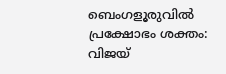ബെംഗളൂരുവിൽ പ്രക്ഷോഭം ശക്തം: വിജയ്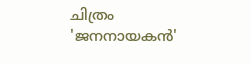ചിത്രം 'ജനനായകൻ'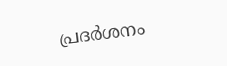പ്രദർശനം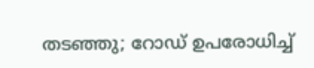തടഞ്ഞു; റോഡ് ഉപരോധിച്ച്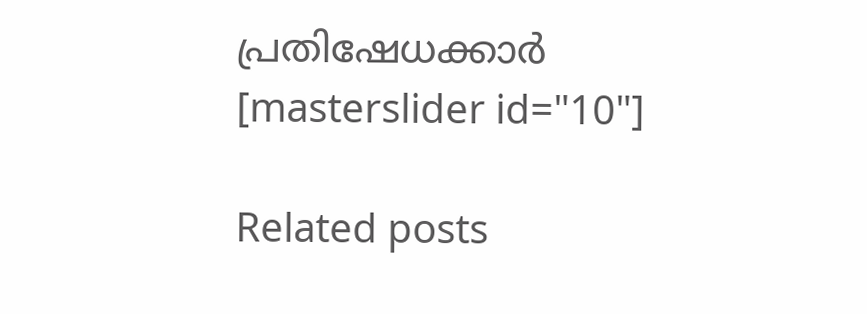പ്രതിഷേധക്കാർ
[masterslider id="10"]

Related posts